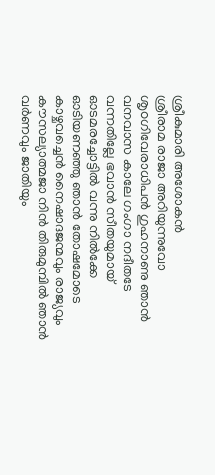ശ്രീകുമാരി അശോകൻ
ശ്രീരാമ രാജാ അറിയുന്നുവോ
ശൃoഗിവേരാധിപൻ ഗുഹനാണു ഞാൻ
വനവാസ കാലേ ഗംഗാ നദീതടേ
വന്നതില്ലേ ഭവാൻ സീതയുമായ്
ഓടമരച്ചോട്ടിൽ വന്നു നിൽക്കേ
ഓടിയണഞ്ഞു ഞാൻ തോഷമോടെ
കാഴ്ചവച്ചെൻ നൈഷാദജന്മവും രാജ്യവും
കൗസല്യാത്മജാ നിൻ തിരുമുമ്പിൽ ഞാൻ
വർണവും ജാതിയും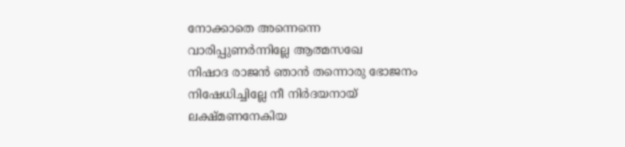നോക്കാതെ അന്നെന്നെ
വാരിപ്പുണർന്നില്ലേ ആത്മസഖേ
നിഷാദ രാജൻ ഞാൻ തന്നൊരു ഭോജനം
നിഷേധിച്ചില്ലേ നീ നിർദയനായ്
ലക്ഷ്മണനേകിയ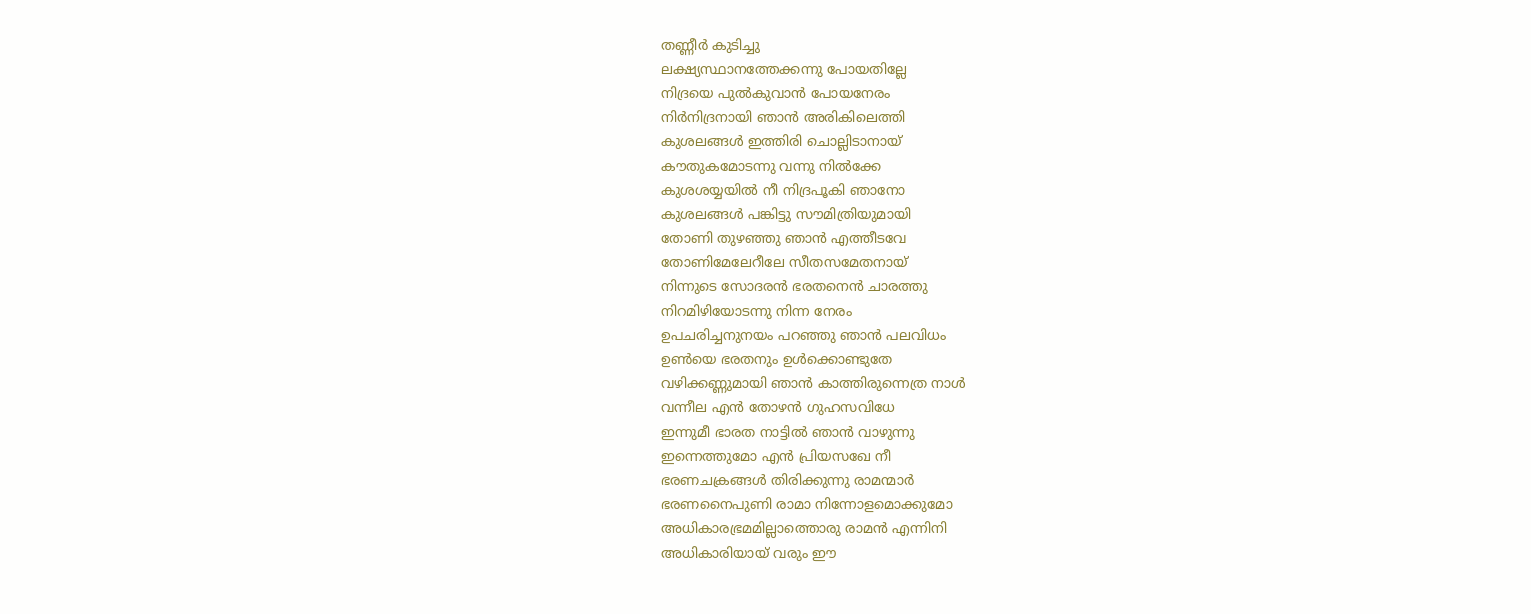തണ്ണീർ കുടിച്ചു
ലക്ഷ്യസ്ഥാനത്തേക്കന്നു പോയതില്ലേ
നിദ്രയെ പുൽകുവാൻ പോയനേരം
നിർനിദ്രനായി ഞാൻ അരികിലെത്തി
കുശലങ്ങൾ ഇത്തിരി ചൊല്ലിടാനായ്
കൗതുകമോടന്നു വന്നു നിൽക്കേ
കുശശയ്യയിൽ നീ നിദ്രപൂകി ഞാനോ
കുശലങ്ങൾ പങ്കിട്ടു സൗമിത്രിയുമായി
തോണി തുഴഞ്ഞു ഞാൻ എത്തീടവേ
തോണിമേലേറീലേ സീതസമേതനായ്
നിന്നുടെ സോദരൻ ഭരതനെൻ ചാരത്തു
നിറമിഴിയോടന്നു നിന്ന നേരം
ഉപചരിച്ചനുനയം പറഞ്ഞു ഞാൻ പലവിധം
ഉൺയെ ഭരതനും ഉൾക്കൊണ്ടുതേ
വഴിക്കണ്ണുമായി ഞാൻ കാത്തിരുന്നെത്ര നാൾ
വന്നീല എൻ തോഴൻ ഗുഹസവിധേ
ഇന്നുമീ ഭാരത നാട്ടിൽ ഞാൻ വാഴുന്നു
ഇന്നെത്തുമോ എൻ പ്രിയസഖേ നീ
ഭരണചക്രങ്ങൾ തിരിക്കുന്നു രാമന്മാർ
ഭരണനൈപുണി രാമാ നിന്നോളമൊക്കുമോ
അധികാരഭ്രമമില്ലാത്തൊരു രാമൻ എന്നിനി
അധികാരിയായ് വരും ഈ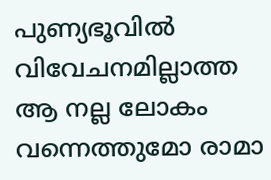പുണ്യഭൂവിൽ
വിവേചനമില്ലാത്ത ആ നല്ല ലോകം
വന്നെത്തുമോ രാമാ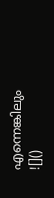എന്നെങ്കിലും
![]()